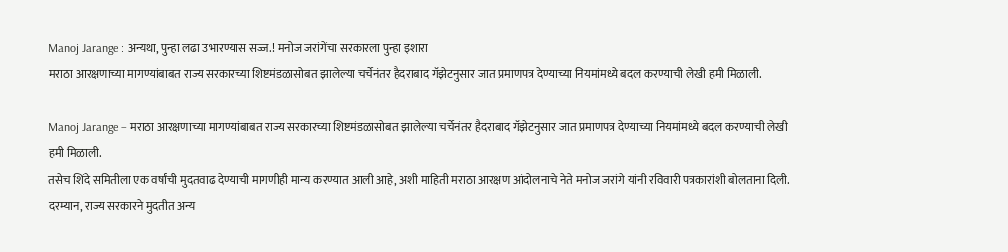Manoj Jarange : अन्यथा, पुन्हा लढा उभारण्यास सज्ज.! मनोज जरांगेंचा सरकारला पुन्हा इशारा
मराठा आरक्षणाच्या मागण्यांबाबत राज्य सरकारच्या शिष्टमंडळासोबत झालेल्या चर्चेनंतर हैदराबाद गॅझेटनुसार जात प्रमाणपत्र देण्याच्या नियमांमध्ये बदल करण्याची लेखी हमी मिळाली.

Manoj Jarange – मराठा आरक्षणाच्या मागण्यांबाबत राज्य सरकारच्या शिष्टमंडळासोबत झालेल्या चर्चेनंतर हैदराबाद गॅझेटनुसार जात प्रमाणपत्र देण्याच्या नियमांमध्ये बदल करण्याची लेखी हमी मिळाली.
तसेच शिंदे समितीला एक वर्षांची मुदतवाढ देण्याची मागणीही मान्य करण्यात आली आहे, अशी माहिती मराठा आरक्षण आंदोलनाचे नेते मनोज जरांगे यांनी रविवारी पत्रकारांशी बोलताना दिली.
दरम्यान, राज्य सरकारने मुदतीत अन्य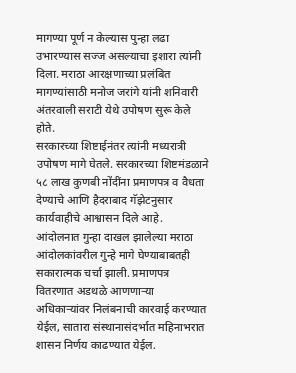मागण्या पूर्ण न केल्यास पुन्हा लढा उभारण्यास सज्ज असल्याचा इशारा त्यांनी दिला. मराठा आरक्षणाच्या प्रलंबित मागण्यांसाठी मनोज जरांगे यांनी शनिवारी अंतरवाली सराटी येथे उपोषण सुरू केले होते.
सरकारच्या शिष्टाईनंतर त्यांनी मध्यरात्री उपोषण मागे घेतले. सरकारच्या शिष्टमंडळाने ५८ लाख कुणबी नोंदींना प्रमाणपत्र व वैधता देण्याचे आणि हैदराबाद गॅझेटनुसार कार्यवाहीचे आश्वासन दिले आहे.
आंदोलनात गुन्हा दाखल झालेल्या मराठा आंदोलकांवरील गुन्हे मागे घेण्याबाबतही सकारात्मक चर्चा झाली. प्रमाणपत्र वितरणात अडथळे आणणाऱ्या अधिकाऱ्यांवर निलंबनाची कारवाई करण्यात येईल, सातारा संस्थानासंदर्भात महिनाभरात शासन निर्णय काढण्यात येईल.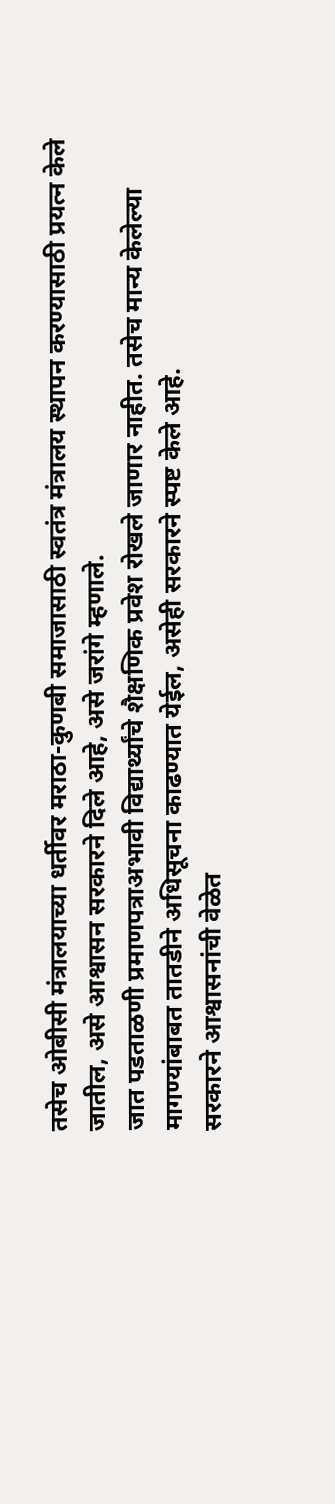तसेच ओबीसी मंत्रालयाच्या धर्तीवर मराठा-कुणबी समाजासाठी स्वतंत्र मंत्रालय स्थापन करण्यासाठी प्रयत्न केले जातील, असे आश्वासन सरकारने दिले आहे, असे जरांगे म्हणाले.
जात पडताळणी प्रमाणपत्राअभावी विद्यार्थ्यांचे शैक्षणिक प्रवेश रोखले जाणार नाहीत. तसेच मान्य केलेल्या मागण्यांबाबत तातडीने अधिसूचना काढण्यात येईल, असेही सरकारने स्पष्ट केले आहे.
सरकारने आश्वासनांची वेळेत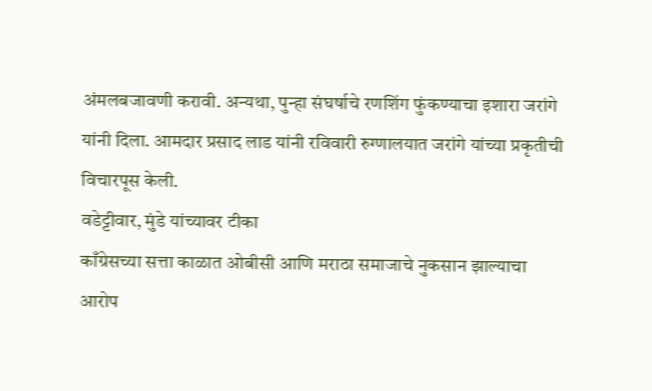अंमलबजावणी करावी. अन्यथा, पुन्हा संघर्षाचे रणशिंग फुंकण्याचा इशारा जरांगे यांनी दिला. आमदार प्रसाद लाड यांनी रविवारी रुग्णालयात जरांगे यांच्या प्रकृतीची विचारपूस केली.
वडेट्टीवार, मुंडे यांच्यावर टीका
काँग्रेसच्या सत्ता काळात ओबीसी आणि मराठा समाजाचे नुकसान झाल्याचा आरोप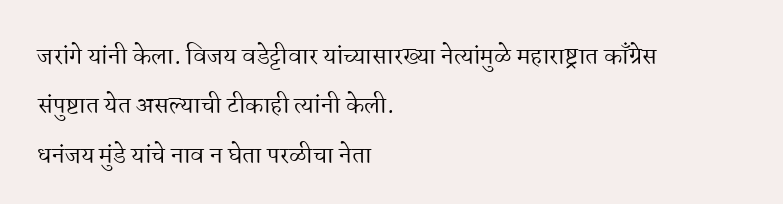जरांगे यांनी केला. विजय वडेट्टीवार यांच्यासारख्या नेत्यांमुळे महाराष्ट्रात काँग्रेस संपुष्टात येत असल्याची टीकाही त्यांनी केली.
धनंजय मुंडे यांचे नाव न घेता परळीचा नेता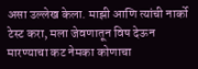असा उल्लेख केला. माझी आणि त्यांची नार्को टेस्ट करा, मला जेवणातून विष देऊन मारण्याचा कट नेमका कोणाचा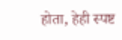होता, हेही स्पष्ट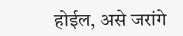होईल, असे जरांगे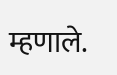म्हणाले.